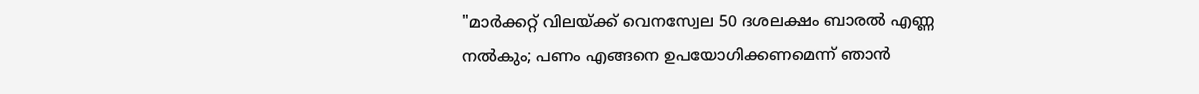"മാര്‍ക്കറ്റ് വിലയ്ക്ക് വെനസ്വേല 50 ദശലക്ഷം ബാരല്‍ എണ്ണ നല്‍കും; പണം എങ്ങനെ ഉപയോഗിക്കണമെന്ന് ഞാന്‍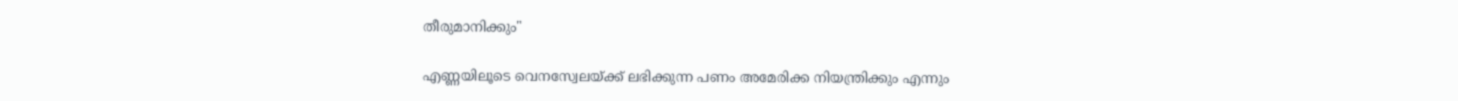തീരുമാനിക്കും"

എണ്ണയിലൂടെ വെനസ്വേലയ്ക്ക് ലഭിക്കുന്ന പണം അമേരിക്ക നിയന്ത്രിക്കും എന്നും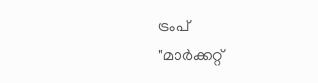ട്രംപ്
"മാര്‍ക്കറ്റ്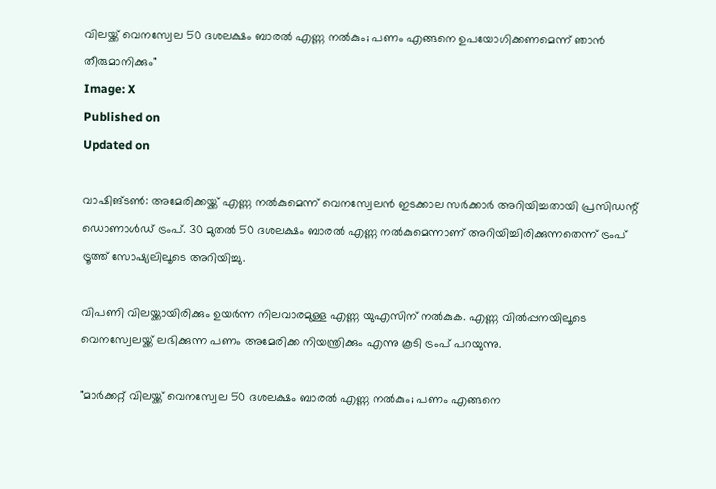വിലയ്ക്ക് വെനസ്വേല 50 ദശലക്ഷം ബാരല്‍ എണ്ണ നല്‍കും; പണം എങ്ങനെ ഉപയോഗിക്കണമെന്ന് ഞാന്‍ തീരുമാനിക്കും"
Image: X
Published on
Updated on

വാഷിങ്ടണ്‍: അമേരിക്കയ്ക്ക് എണ്ണ നല്‍കുമെന്ന് വെനസ്വേലന്‍ ഇടക്കാല സര്‍ക്കാര്‍ അറിയിച്ചതായി പ്രസിഡന്റ് ഡൊണാള്‍ഡ് ട്രംപ്. 30 മുതല്‍ 50 ദശലക്ഷം ബാരല്‍ എണ്ണ നല്‍കുമെന്നാണ് അറിയിച്ചിരിക്കുന്നതെന്ന് ട്രംപ് ട്രൂത്ത് സോഷ്യലിലൂടെ അറിയിച്ചു.

വിപണി വിലയ്ക്കായിരിക്കും ഉയര്‍ന്ന നിലവാരമുള്ള എണ്ണ യുഎസിന് നല്‍കുക. എണ്ണ വില്‍പ്പനയിലൂടെ വെനസ്വേലയ്ക്ക് ലഭിക്കുന്ന പണം അമേരിക്ക നിയന്ത്രിക്കും എന്നു കൂടി ട്രംപ് പറയുന്നു.

"മാര്‍ക്കറ്റ് വിലയ്ക്ക് വെനസ്വേല 50 ദശലക്ഷം ബാരല്‍ എണ്ണ നല്‍കും; പണം എങ്ങനെ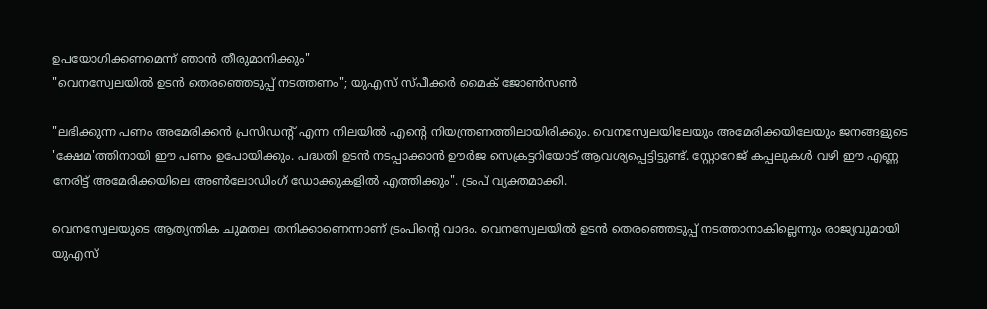ഉപയോഗിക്കണമെന്ന് ഞാന്‍ തീരുമാനിക്കും"
"വെനസ്വേലയിൽ ഉടൻ തെരഞ്ഞെടുപ്പ് നടത്തണം"; യുഎസ് സ്പീക്കർ മൈക് ജോൺസൺ

"ലഭിക്കുന്ന പണം അമേരിക്കന്‍ പ്രസിഡന്റ് എന്ന നിലയില്‍ എന്റെ നിയന്ത്രണത്തിലായിരിക്കും. വെനസ്വേലയിലേയും അമേരിക്കയിലേയും ജനങ്ങളുടെ 'ക്ഷേമ'ത്തിനായി ഈ പണം ഉപോയിക്കും. പദ്ധതി ഉടന്‍ നടപ്പാക്കാന്‍ ഊര്‍ജ സെക്രട്ടറിയോട് ആവശ്യപ്പെട്ടിട്ടുണ്ട്. സ്റ്റോറേജ് കപ്പലുകള്‍ വഴി ഈ എണ്ണ നേരിട്ട് അമേരിക്കയിലെ അണ്‍ലോഡിംഗ് ഡോക്കുകളില്‍ എത്തിക്കും". ട്രംപ് വ്യക്തമാക്കി.

വെനസ്വേലയുടെ ആത്യന്തിക ചുമതല തനിക്കാണെന്നാണ് ട്രംപിന്റെ വാദം. വെനസ്വേലയില്‍ ഉടന്‍ തെരഞ്ഞെടുപ്പ് നടത്താനാകില്ലെന്നും രാജ്യവുമായി യുഎസ്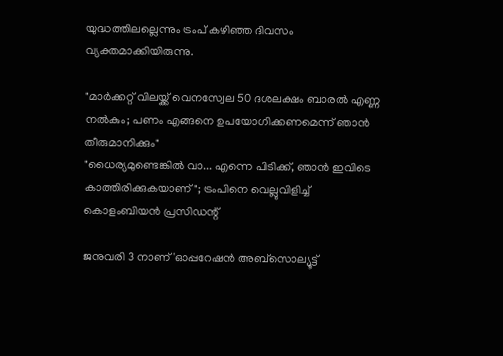യുദ്ധത്തിലല്ലെന്നും ട്രംപ് കഴിഞ്ഞ ദിവസം വ്യക്തമാക്കിയിരുന്നു.

"മാര്‍ക്കറ്റ് വിലയ്ക്ക് വെനസ്വേല 50 ദശലക്ഷം ബാരല്‍ എണ്ണ നല്‍കും; പണം എങ്ങനെ ഉപയോഗിക്കണമെന്ന് ഞാന്‍ തീരുമാനിക്കും"
"ധൈര്യമുണ്ടെങ്കില്‍ വാ... എന്നെ പിടിക്ക്, ഞാന്‍ ഇവിടെ കാത്തിരിക്കുകയാണ്"; ട്രംപിനെ വെല്ലുവിളിച്ച് കൊളംബിയന്‍ പ്രസിഡന്റ്

ജനുവരി 3 നാണ് 'ഓപ്പറേഷന്‍ അബ്‌സൊല്യൂട്ട്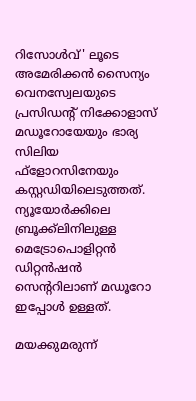റിസോള്‍വ്' ലൂടെ അമേരിക്കന്‍ സൈന്യം വെനസ്വേലയുടെ പ്രസിഡന്റ് നിക്കോളാസ് മഡൂറോയേയും ഭാര്യ സിലിയ ഫ്‌ളോറസിനേയും കസ്റ്റഡിയിലെടുത്തത്. ന്യൂയോര്‍ക്കിലെ ബ്രൂക്ക്‌ലിനിലുള്ള മെട്രോപൊളിറ്റന്‍ ഡിറ്റന്‍ഷന്‍ സെന്ററിലാണ് മഡൂറോ ഇപ്പോള്‍ ഉള്ളത്.

മയക്കുമരുന്ന്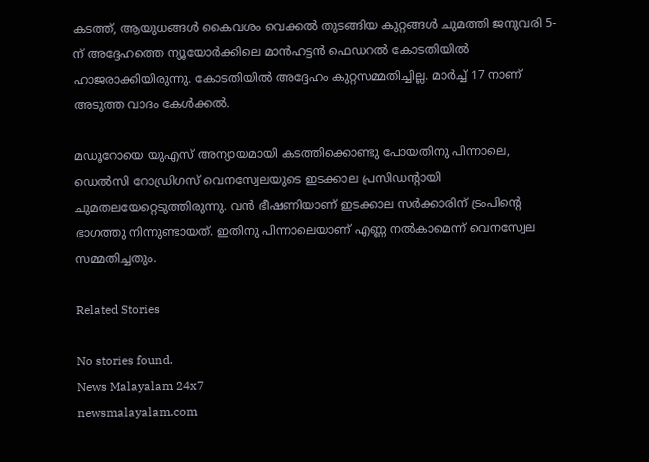കടത്ത്, ആയുധങ്ങള്‍ കൈവശം വെക്കല്‍ തുടങ്ങിയ കുറ്റങ്ങള്‍ ചുമത്തി ജനുവരി 5-ന് അദ്ദേഹത്തെ ന്യൂയോര്‍ക്കിലെ മാന്‍ഹട്ടന്‍ ഫെഡറല്‍ കോടതിയില്‍ ഹാജരാക്കിയിരുന്നു. കോടതിയില്‍ അദ്ദേഹം കുറ്റസമ്മതിച്ചില്ല. മാര്‍ച്ച് 17 നാണ് അടുത്ത വാദം കേള്‍ക്കല്‍.

മഡൂറോയെ യുഎസ് അന്യായമായി കടത്തിക്കൊണ്ടു പോയതിനു പിന്നാലെ, ഡെല്‍സി റോഡ്രിഗസ് വെനസ്വേലയുടെ ഇടക്കാല പ്രസിഡന്റായി ചുമതലയേറ്റെടുത്തിരുന്നു. വന്‍ ഭീഷണിയാണ് ഇടക്കാല സര്‍ക്കാരിന് ട്രംപിന്റെ ഭാഗത്തു നിന്നുണ്ടായത്. ഇതിനു പിന്നാലെയാണ് എണ്ണ നല്‍കാമെന്ന് വെനസ്വേല സമ്മതിച്ചതും.

Related Stories

No stories found.
News Malayalam 24x7
newsmalayalam.com